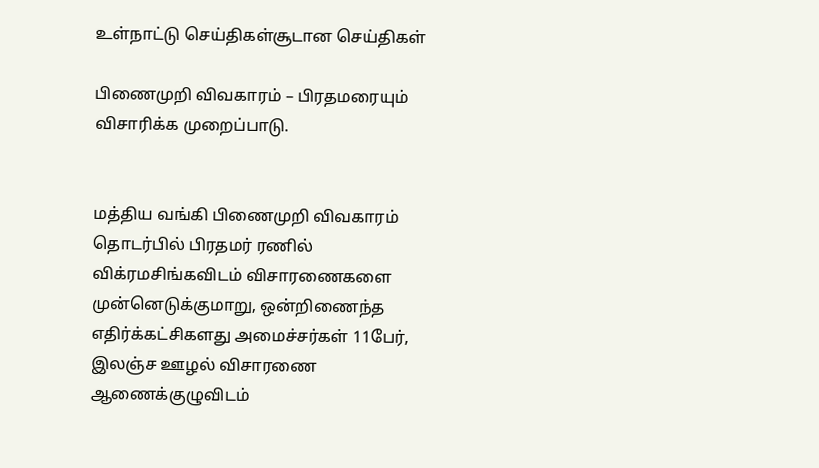உள்நாட்டு செய்திகள்சூடான செய்திகள்

பிணைமுறி விவகாரம் – பிரதமரையும் விசாரிக்க முறைப்பாடு.


மத்திய வங்கி பிணைமுறி விவகாரம் தொடர்பில் பிரதமர் ரணில் விக்ரமசிங்கவிடம் விசாரணைகளை முன்னெடுக்குமாறு, ஒன்றிணைந்த எதிர்க்கட்சிகளது அமைச்சர்கள் 11பேர், இலஞ்ச ஊழல் விசாரணை ஆணைக்குழுவிடம்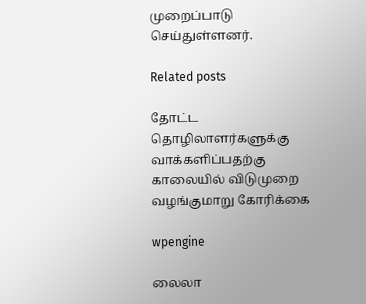முறைப்பாடு செய்துள்ளனர்.

Related posts

தோட்ட தொழிலாளர்களுக்கு வாக்களிப்பதற்கு காலையில் விடுமுறை வழங்குமாறு கோரிக்கை

wpengine

லைலா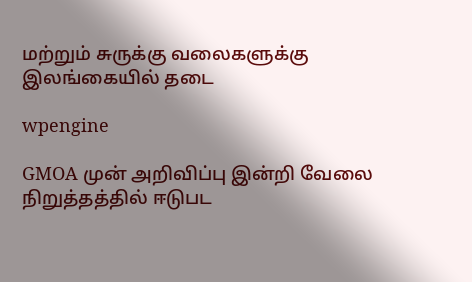மற்றும் சுருக்கு வலைகளுக்கு இலங்கையில் தடை

wpengine

GMOA முன் அறிவிப்பு இன்றி வேலை நிறுத்தத்தில் ஈடுபட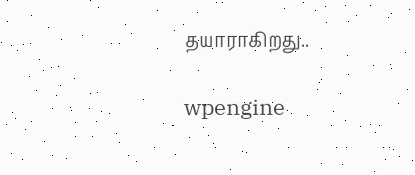தயாராகிறது..

wpengine